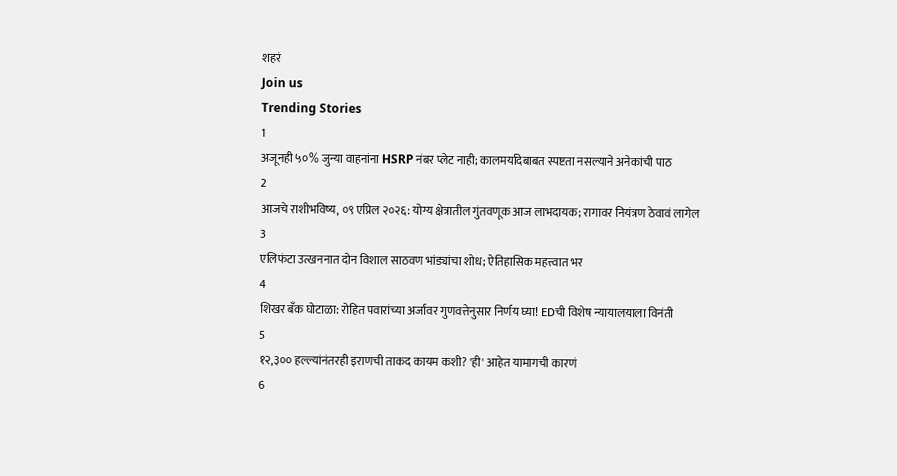शहरं
Join us
Trending Stories
1
अजूनही ५०% जुन्या वाहनांना HSRP नंबर प्लेट नाही; कालमर्यादेबाबत स्पष्टता नसल्याने अनेकांची पाठ
2
आजचे राशीभविष्य, ०९ एप्रिल २०२६: योग्य क्षेत्रातील गुंतवणूक आज लाभदायक; रागावर नियंत्रण ठेवावं लागेल
3
एलिफंटा उत्खननात दोन विशाल साठवण भांड्यांचा शोध; ऐतिहासिक महत्त्वात भर
4
शिखर बँक घोटाळा: रोहित पवारांच्या अर्जावर गुणवत्तेनुसार निर्णय घ्या! EDची विशेष न्यायालयाला विनंती
5
१२,३०० हल्ल्यांनंतरही इराणची ताकद कायम कशी? 'ही' आहेत यामागची कारणं
6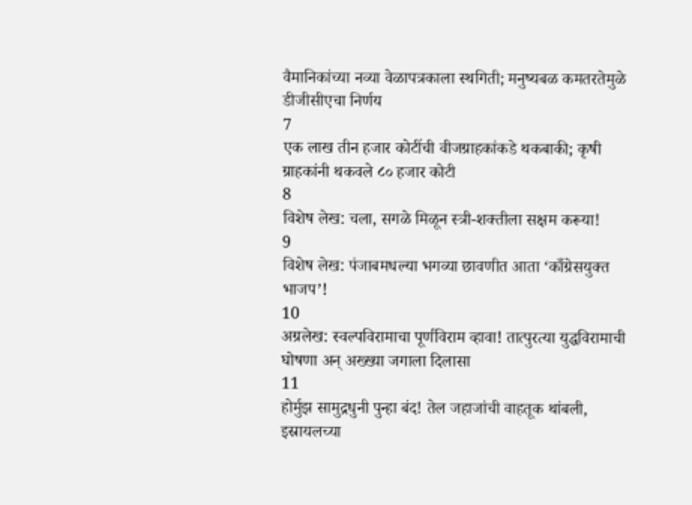वैमानिकांच्या नव्या वेळापत्रकाला स्थगिती; मनुष्यबळ कमतरतेमुळे डीजीसीएचा निर्णय
7
एक लाख तीन हजार कोटींची वीजग्राहकांकडे थकबाकी; कृषी ग्राहकांनी थकवले ८० हजार कोटी
8
विशेष लेख: चला, सगळे मिळून स्त्री-शक्तीला सक्षम करूया!
9
विशेष लेख: पंजाबमधल्या भगव्या छावणीत आता ‘काँग्रेसयुक्त भाजप’!
10
अग्रलेख: स्वल्पविरामाचा पूर्णविराम व्हावा! तात्पुरत्या युद्धविरामाची घोषणा अन् अख्ख्या जगाला दिलासा
11
होर्मुझ सामुद्रधुनी पुन्हा बंद! तेल जहाजांची वाहतूक थांबली, इस्रायलच्या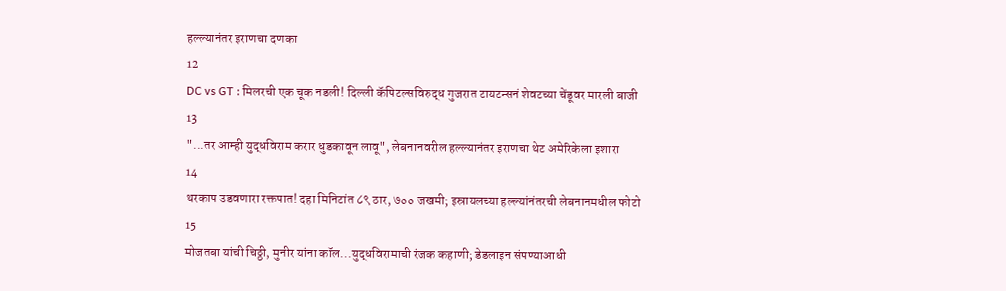हल्ल्यानंतर इराणचा दणका
12
DC vs GT : मिलरची एक चूक नडली! दिल्ली कॅपिटल्सविरुद्ध गुजरात टायटन्सनं शेवटच्या चेंडूवर मारली बाजी
13
"...तर आम्ही युद्धविराम करार धुडकावून लावू", लेबनानवरील हल्ल्यानंतर इराणचा थेट अमेरिकेला इशारा
14
थरकाप उडवणारा रक्तपात! दहा मिनिटांत ८९ ठार, ७०० जखमी; इस्रायलच्या हल्ल्यांनंतरची लेबनानमधील फोटो
15
मोजतबा यांची चिठ्ठी, मुनीर यांना कॉल...युद्धविरामाची रंजक कहाणी; डेडलाइन संपण्याआधी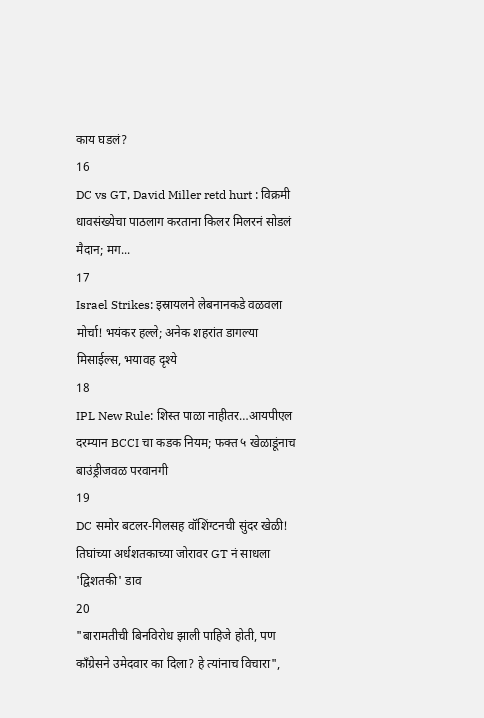काय घडलं?
16
DC vs GT, David Miller retd hurt : विक्रमी धावसंख्येचा पाठलाग करताना किलर मिलरनं सोडलं मैदान; मग...
17
Israel Strikes: इस्रायलने लेबनानकडे वळवला मोर्चा! भयंकर हल्ले; अनेक शहरांत डागल्या मिसाईल्स, भयावह दृश्ये
18
IPL New Rule: शिस्त पाळा नाहीतर…आयपीएल दरम्यान BCCI चा कडक नियम; फक्त ५ खेळाडूंनाच बाउंड्रीजवळ परवानगी
19
DC समोर बटलर-गिलसह वॉशिंग्टनची सुंदर खेळी! तिघांच्या अर्धशतकाच्या जोरावर GT नं साधला 'द्विशतकी' डाव
20
"बारामतीची बिनविरोध झाली पाहिजे होती, पण काँग्रेसने उमेदवार का दिला? हे त्यांनाच विचारा",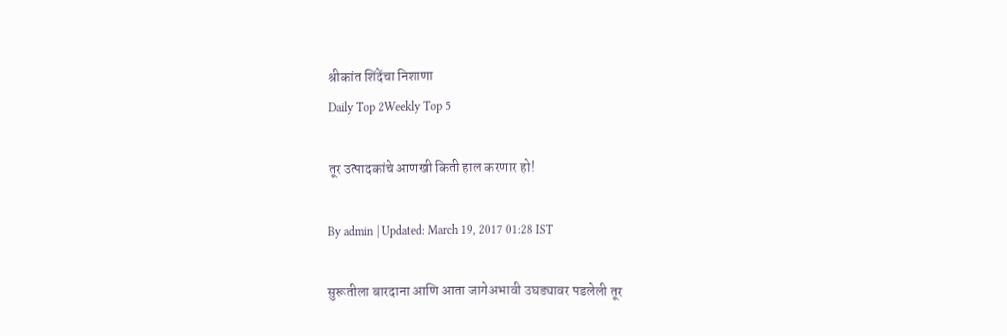श्रीकांत शिंदेंचा निशाणा
Daily Top 2Weekly Top 5

तूर उत्पादकांचे आणखी किती हाल करणार हो!

By admin | Updated: March 19, 2017 01:28 IST

सुरूतीला बारदाना आणि आता जागेअभावी उघड्यावर पडलेली तूर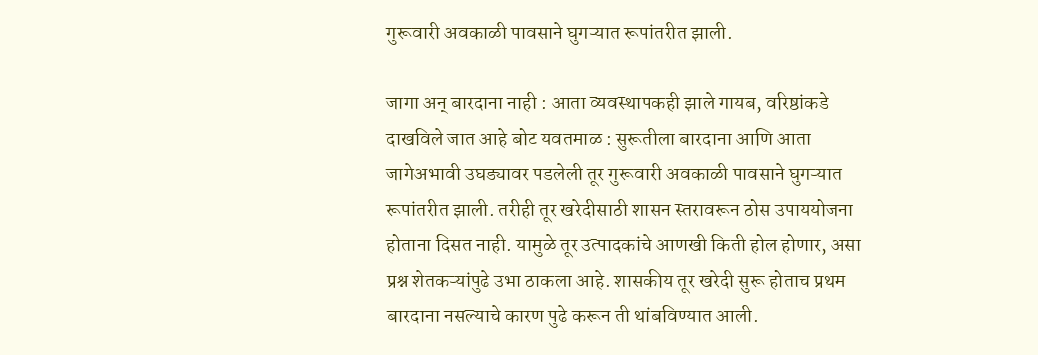गुरूवारी अवकाळी पावसाने घुगऱ्यात रूपांतरीत झाली.

जागा अन् बारदाना नाही : आता व्यवस्थापकही झाले गायब, वरिष्ठांकडे दाखविले जात आहे बोट यवतमाळ : सुरूतीला बारदाना आणि आता जागेअभावी उघड्यावर पडलेली तूर गुरूवारी अवकाळी पावसाने घुगऱ्यात रूपांतरीत झाली. तरीही तूर खरेदीसाठी शासन स्तरावरून ठोस उपाययोजना होताना दिसत नाही. यामुळे तूर उत्पादकांचे आणखी किती होल होणार, असा प्रश्न शेतकऱ्यांपुढे उभा ठाकला आहे. शासकीय तूर खरेदी सुरू होताच प्रथम बारदाना नसल्याचे कारण पुढे करून ती थांबविण्यात आली.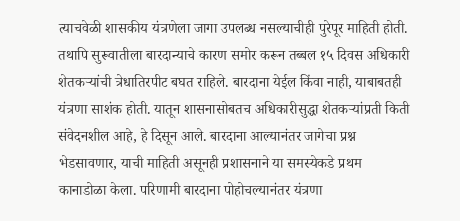त्याचवेळी शासकीय यंत्रणेला जागा उपलब्ध नसल्याचीही पुरेपूर माहिती होती. तथापि सुरूवातीला बारदान्याचे कारण समोर करून तब्बल १५ दिवस अधिकारी शेतकऱ्यांची त्रेधातिरपीट बघत राहिले. बारदाना येईल किंवा नाही, याबाबतही यंत्रणा साशंक होती. यातून शासनासोबतच अधिकारीसुद्धा शेतकऱ्यांप्रती किती संवेदनशील आहे, हे दिसून आले. बारदाना आल्यानंतर जागेचा प्रश्न भेडसावणार, याची माहिती असूनही प्रशासनाने या समस्येकडे प्रथम कानाडोळा केला. परिणामी बारदाना पोहोचल्यानंतर यंत्रणा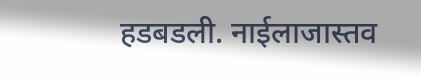हडबडली. नाईलाजास्तव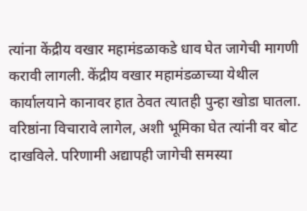त्यांना केंद्रीय वखार महामंडळाकडे धाव घेत जागेची मागणी करावी लागली. केंद्रीय वखार महामंडळाच्या येथील कार्यालयाने कानावर हात ठेवत त्यातही पुन्हा खोडा घातला. वरिष्ठांना विचारावे लागेल, अशी भूमिका घेत त्यांनी वर बोट दाखविले. परिणामी अद्यापही जागेची समस्या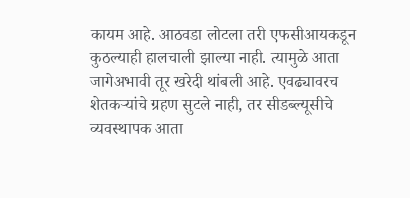कायम आहे. आठवडा लोटला तरी एफसीआयकडून कुठल्याही हालचाली झाल्या नाही. त्यामुळे आता जागेअभावी तूर खरेदी थांबली आहे. एवढ्यावरच शेतकऱ्यांचे ग्रहण सुटले नाही, तर सीडब्ल्यूसीचे व्यवस्थापक आता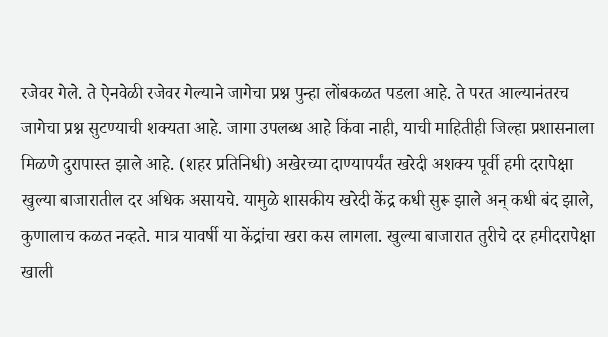रजेवर गेले. ते ऐनवेळी रजेवर गेल्याने जागेचा प्रश्न पुन्हा लोंबकळत पडला आहे. ते परत आल्यानंतरच जागेचा प्रश्न सुटण्याची शक्यता आहे. जागा उपलब्ध आहे किंवा नाही, याची माहितीही जिल्हा प्रशासनाला मिळणे दुरापास्त झाले आहे. (शहर प्रतिनिधी) अखेरच्या दाण्यापर्यंत खरेदी अशक्य पूर्वी हमी दरापेक्षा खुल्या बाजारातील दर अधिक असायचे. यामुळे शासकीय खरेदी केंद्र कधी सुरू झाले अन् कधी बंद झाले, कुणालाच कळत नव्हते. मात्र यावर्षी या केंद्रांचा खरा कस लागला. खुल्या बाजारात तुरीचे दर हमीदरापेक्षा खाली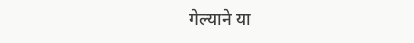गेल्याने या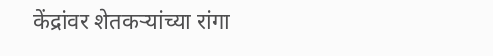केंद्रांवर शेतकऱ्यांच्या रांगा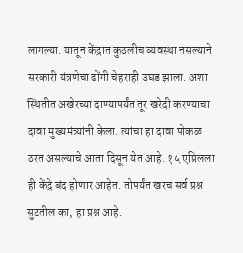लागल्या. यातून केंद्रात कुठलीच व्यवस्था नसल्याने सरकारी यंत्रणेचा ढोंगी चेहराही उघड झाला. अशा स्थितीत अखेरच्या दाण्यापर्यंत तूर खरेदी करण्याचा दावा मुख्यमंत्र्यांनी केला. त्यांचा हा दावा पोकळ ठरत असल्याचे आता दिसून येत आहे. १५ एप्रिलला ही केंद्रे बंद होणार आहेत. तोपर्यंत खरच सर्व प्रश्न सुटतील का, हा प्रश्न आहे.